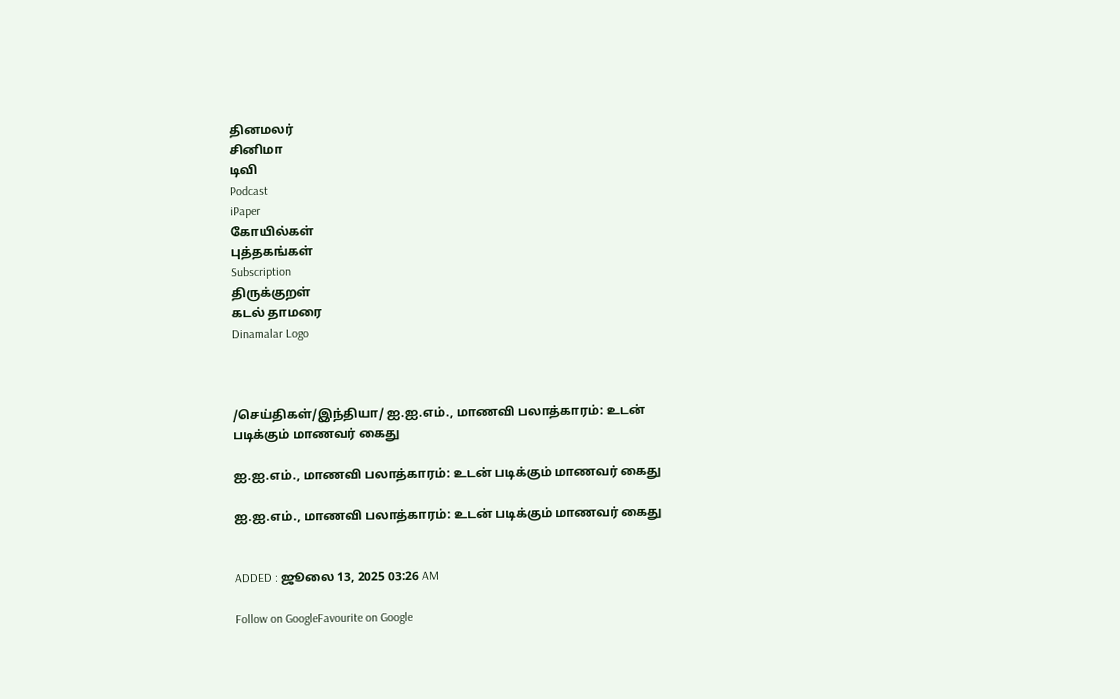தினமலர்
சினிமா
டிவி
Podcast
iPaper
கோயில்கள்
புத்தகங்கள்
Subscription
திருக்குறள்
கடல் தாமரை
Dinamalar Logo



/செய்திகள்/இந்தியா/ ஐ.ஐ.எம்., மாணவி பலாத்காரம்: உடன் படிக்கும் மாணவர் கைது

ஐ.ஐ.எம்., மாணவி பலாத்காரம்: உடன் படிக்கும் மாணவர் கைது

ஐ.ஐ.எம்., மாணவி பலாத்காரம்: உடன் படிக்கும் மாணவர் கைது


ADDED : ஜூலை 13, 2025 03:26 AM

Follow on GoogleFavourite on Google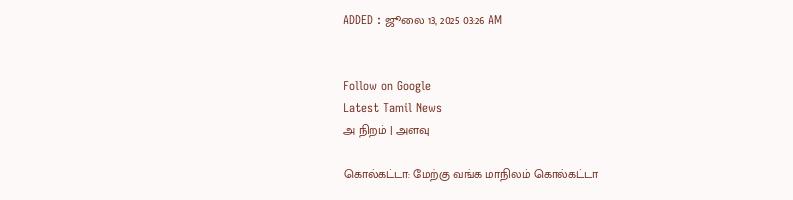ADDED : ஜூலை 13, 2025 03:26 AM


Follow on Google
Latest Tamil News
அ நிறம் | அளவு

கொல்கட்டா: மேற்கு வங்க மாநிலம் கொல்கட்டா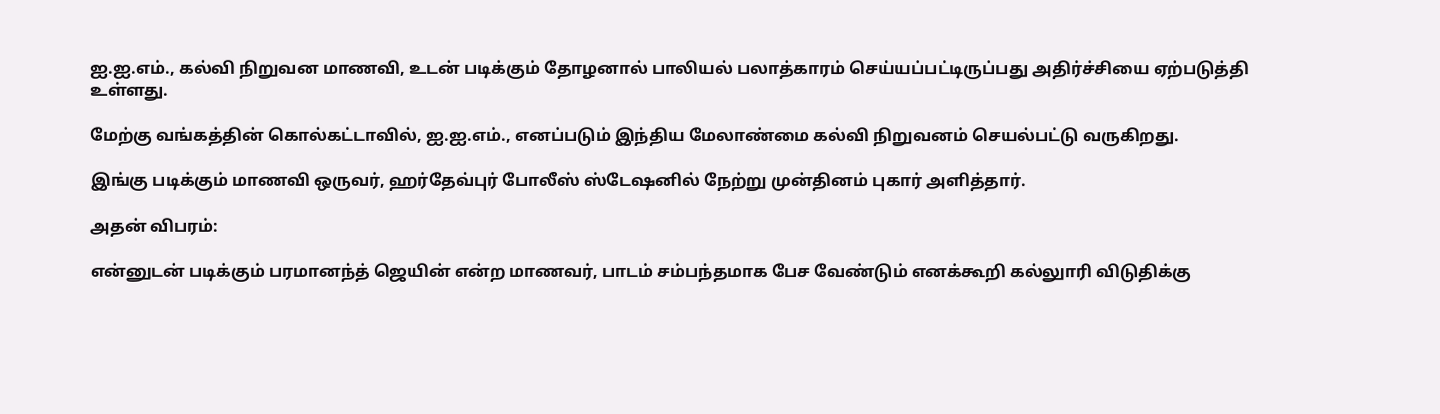ஐ.ஐ.எம்., கல்வி நிறுவன மாணவி, உடன் படிக்கும் தோழனால் பாலியல் பலாத்காரம் செய்யப்பட்டிருப்பது அதிர்ச்சியை ஏற்படுத்தி உள்ளது.

மேற்கு வங்கத்தின் கொல்கட்டாவில், ஐ.ஐ.எம்., எனப்படும் இந்திய மேலாண்மை கல்வி நிறுவனம் செயல்பட்டு வருகிறது.

இங்கு படிக்கும் மாணவி ஒருவர், ஹர்தேவ்புர் போலீஸ் ஸ்டேஷனில் நேற்று முன்தினம் புகார் அளித்தார்.

அதன் விபரம்:

என்னுடன் படிக்கும் பரமானந்த் ஜெயின் என்ற மாணவர், பாடம் சம்பந்தமாக பேச வேண்டும் எனக்கூறி கல்லுாரி விடுதிக்கு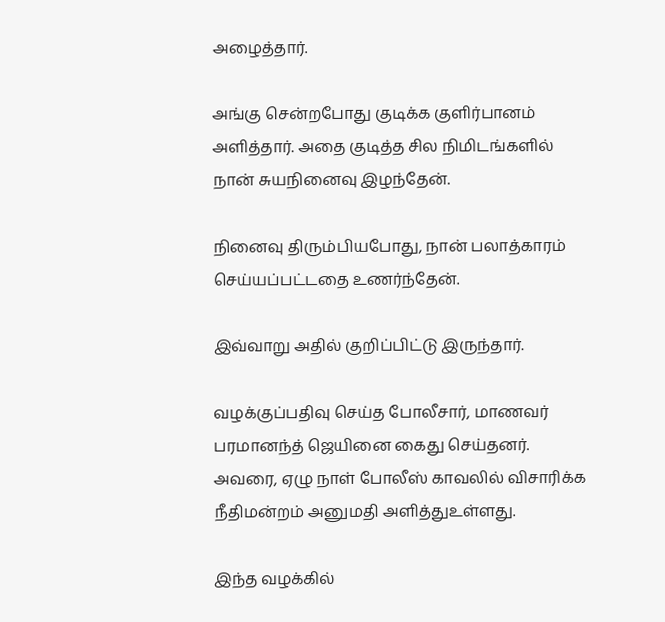அழைத்தார்.

அங்கு சென்றபோது குடிக்க குளிர்பானம் அளித்தார். அதை குடித்த சில நிமிடங்களில் நான் சுயநினைவு இழந்தேன்.

நினைவு திரும்பியபோது, நான் பலாத்காரம் செய்யப்பட்டதை உணர்ந்தேன்.

இவ்வாறு அதில் குறிப்பிட்டு இருந்தார்.

வழக்குப்பதிவு செய்த போலீசார், மாணவர் பரமானந்த் ஜெயினை கைது செய்தனர். அவரை, ஏழு நாள் போலீஸ் காவலில் விசாரிக்க நீதிமன்றம் அனுமதி அளித்துஉள்ளது.

இந்த வழக்கில்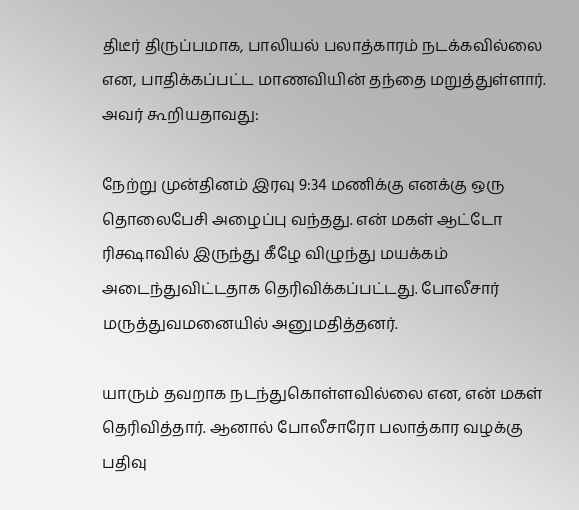திடீர் திருப்பமாக, பாலியல் பலாத்காரம் நடக்கவில்லை என, பாதிக்கப்பட்ட மாணவியின் தந்தை மறுத்துள்ளார். அவர் கூறியதாவது:

நேற்று முன்தினம் இரவு 9:34 மணிக்கு எனக்கு ஒரு தொலைபேசி அழைப்பு வந்தது. என் மகள் ஆட்டோ ரிக்ஷாவில் இருந்து கீழே விழுந்து மயக்கம் அடைந்துவிட்டதாக தெரிவிக்கப்பட்டது. போலீசார் மருத்துவமனையில் அனுமதித்தனர்.

யாரும் தவறாக நடந்துகொள்ளவில்லை என, என் மகள் தெரிவித்தார். ஆனால் போலீசாரோ பலாத்கார வழக்கு பதிவு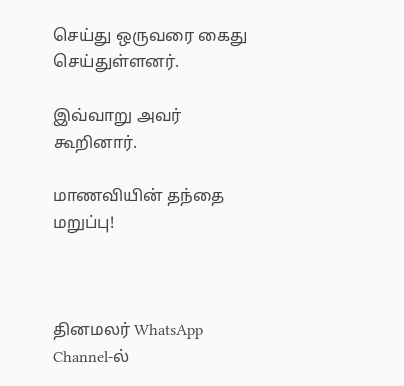செய்து ஒருவரை கைது செய்துள்ளனர்.

இவ்வாறு அவர் கூறினார்.

மாணவியின் தந்தை மறுப்பு!



தினமலர் WhatsApp Channel-ல்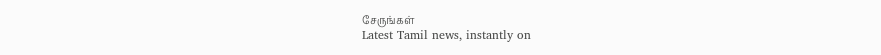சேருங்கள்
Latest Tamil news, instantly on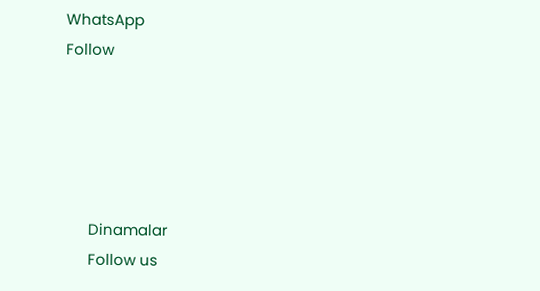WhatsApp
Follow





      Dinamalar
      Follow us